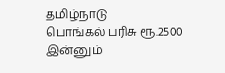தமிழ்நாடு
பொங்கல் பரிசு ரூ.2500 இன்னும்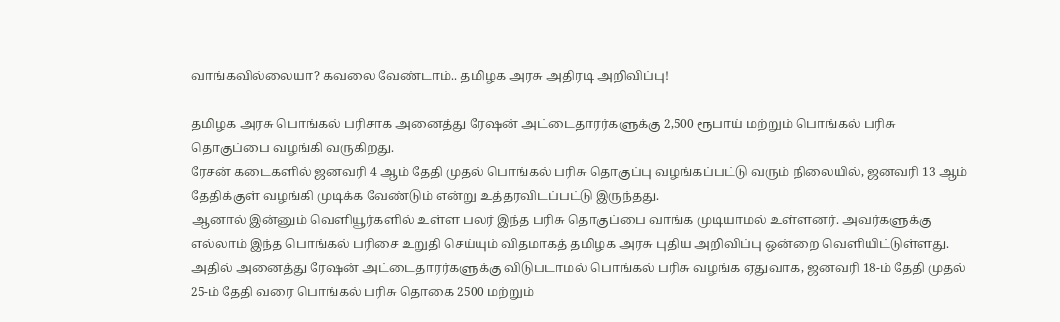வாங்கவில்லையா? கவலை வேண்டாம்.. தமிழக அரசு அதிரடி அறிவிப்பு!

தமிழக அரசு பொங்கல் பரிசாக அனைத்து ரேஷன் அட்டைதாரர்களுக்கு 2,500 ரூபாய் மற்றும் பொங்கல் பரிசு தொகுப்பை வழங்கி வருகிறது.
ரேசன் கடைகளில் ஜனவரி 4 ஆம் தேதி முதல் பொங்கல் பரிசு தொகுப்பு வழங்கப்பட்டு வரும் நிலையில், ஜனவரி 13 ஆம் தேதிக்குள் வழங்கி முடிக்க வேண்டும் என்று உத்தரவிடப்பட்டு இருந்தது.
ஆனால் இன்னும் வெளியூர்களில் உள்ள பலர் இந்த பரிசு தொகுப்பை வாங்க முடியாமல் உள்ளனர். அவர்களுக்கு எல்லாம் இந்த பொங்கல் பரிசை உறுதி செய்யும் விதமாகத் தமிழக அரசு புதிய அறிவிப்பு ஒன்றை வெளியிட்டுள்ளது.
அதில் அனைத்து ரேஷன் அட்டைதாரர்களுக்கு விடுபடாமல் பொங்கல் பரிசு வழங்க ஏதுவாக, ஜனவரி 18-ம் தேதி முதல் 25-ம் தேதி வரை பொங்கல் பரிசு தொகை 2500 மற்றும்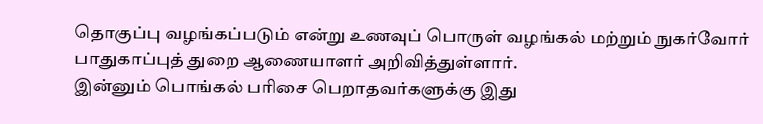தொகுப்பு வழங்கப்படும் என்று உணவுப் பொருள் வழங்கல் மற்றும் நுகர்வோர் பாதுகாப்புத் துறை ஆணையாளர் அறிவித்துள்ளார்.
இன்னும் பொங்கல் பரிசை பெறாதவர்களுக்கு இது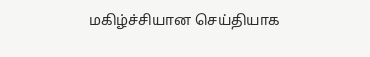மகிழ்ச்சியான செய்தியாக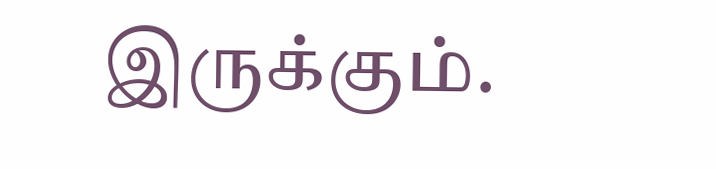இருக்கும்.